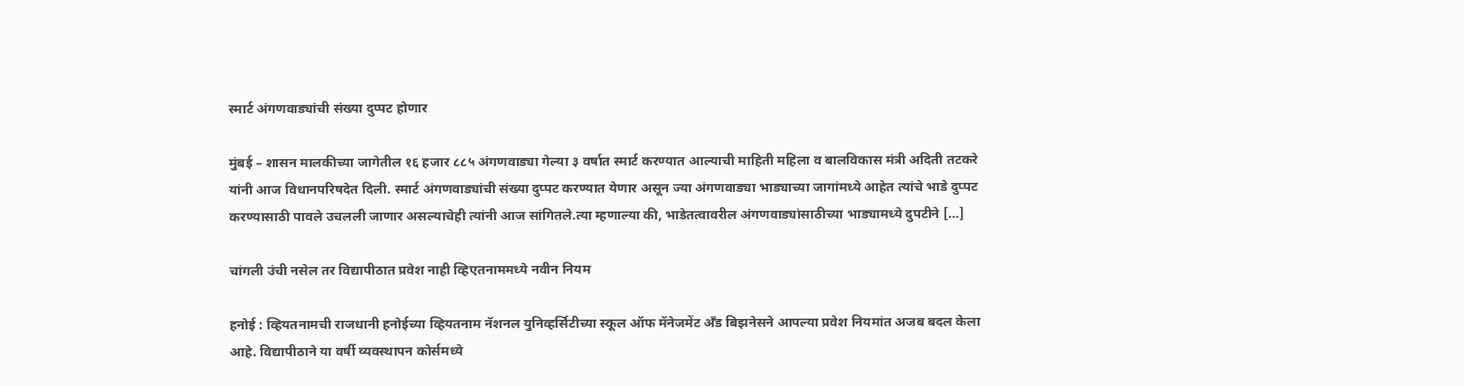स्मार्ट अंगणवाड्यांची संख्या दुप्पट होणार

मुंबई – शासन मालकीच्या जागेतील १६ हजार ८८५ अंगणवाड्या गेल्या ३ वर्षात स्मार्ट करण्यात आल्याची माहिती महिला व बालविकास मंत्री अदिती तटकरे यांनी आज विधानपरिषदेत दिली. स्मार्ट अंगणवाड्यांची संख्या दुप्पट करण्यात येणार असून ज्या अंगणवाड्या भाड्याच्या जागांमध्ये आहेत त्यांचे भाडे दुप्पट करण्यासाठी पावले उचलली जाणार असल्याचेही त्यांनी आज सांगितले.त्या म्हणाल्या की, भाडेतत्वावरील अंगणवाड्यांसाठीच्या भाड्यामध्ये दुपटीने […]

चांगली उंची नसेल तर विद्यापीठात प्रवेश नाही व्हिएतनाममध्ये नवीन नियम

हनोई : व्हियतनामची राजधानी हनोईच्या व्हियतनाम नॅशनल युनिव्हर्सिटीच्या स्कूल ऑफ मॅनेजमेंट अँड बिझनेसने आपल्या प्रवेश नियमांत अजब बदल केला आहे. विद्यापीठाने या वर्षी व्यवस्थापन कोर्समध्ये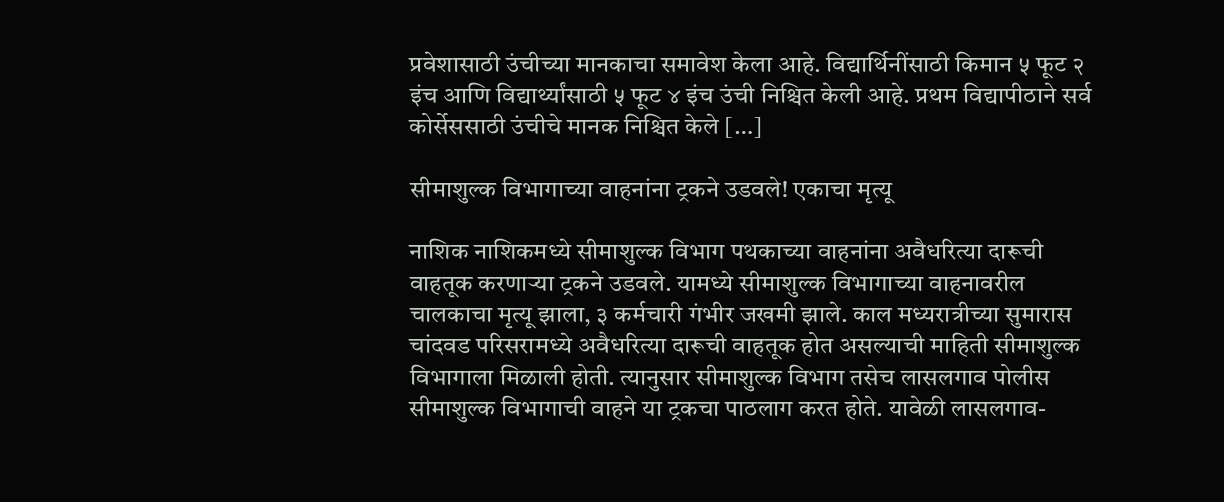प्रवेशासाठी उंचीच्या मानकाचा समावेश केला आहे. विद्यार्थिनींसाठी किमान ५ फूट २ इंच आणि विद्यार्थ्यांसाठी ५ फूट ४ इंच उंची निश्चित केली आहे. प्रथम विद्यापीठाने सर्व कोर्सेससाठी उंचीचे मानक निश्चित केले […]

सीमाशुल्क विभागाच्या वाहनांना ट्रकने उडवले! एकाचा मृत्यू

नाशिक नाशिकमध्ये सीमाशुल्क विभाग पथकाच्या वाहनांना अवैधरित्या दारूची वाहतूक करणाऱ्या ट्रकने उडवले. यामध्ये सीमाशुल्क विभागाच्या वाहनावरील चालकाचा मृत्यू झाला, ३ कर्मचारी गंभीर जखमी झाले. काल मध्यरात्रीच्या सुमारास चांदवड परिसरामध्ये अवैधरित्या दारूची वाहतूक होत असल्याची माहिती सीमाशुल्क विभागाला मिळाली होती. त्यानुसार सीमाशुल्क विभाग तसेच लासलगाव पोलीस सीमाशुल्क विभागाची वाहने या ट्रकचा पाठलाग करत होते. यावेळी लासलगाव-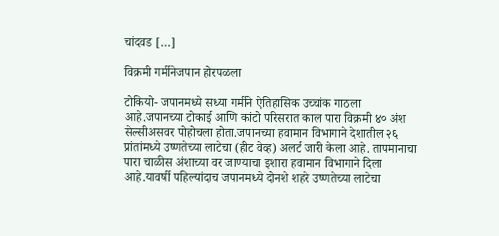चांदवड […]

विक्रमी गर्मीनेजपान होरपळला

टोकियो- जपानमध्ये सध्या गर्मीने ऐतिहासिक उच्चांक गाठला आहे.जपानच्या टोकाई आणि कांटो परिसरात काल पारा विक्रमी ४० अंश सेल्सीअसवर पोहोचला होता.जपानच्या हवामान विभागाने देशातील २६ प्रांतांमध्ये उष्णतेच्या लाटेचा (हीट वेव्ह) अलर्ट जारी केला आहे. तापमानाचा पारा चाळीस अंशाच्या वर जाण्याचा इशारा हवामान विभागाने दिला आहे.यावर्षी पहिल्यांदाच जपानमध्ये दोनशे शहरे उष्णतेच्या लाटेचा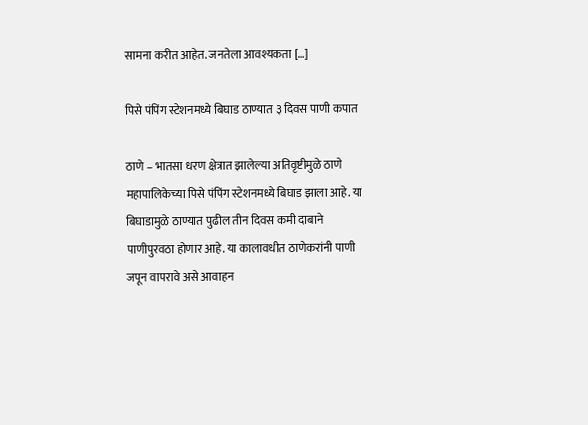सामना करीत आहेत. जनतेला आवश्यकता […]

पिसे पंपिंग स्टेशनमध्ये बिघाड ठाण्यात ३ दिवस पाणी कपात

ठाणे – भातसा धरण क्षेत्रात झालेल्या अतिवृष्टीमुळे ठाणे महापालिकेच्या पिसे पंपिंग स्टेशनमध्ये बिघाड झाला आहे. या बिघाडामुळे ठाण्यात पुढील तीन दिवस कमी दाबाने पाणीपुरवठा होणार आहे. या कालावधीत ठाणेकरांनी पाणी जपून वापरावे असे आवाहन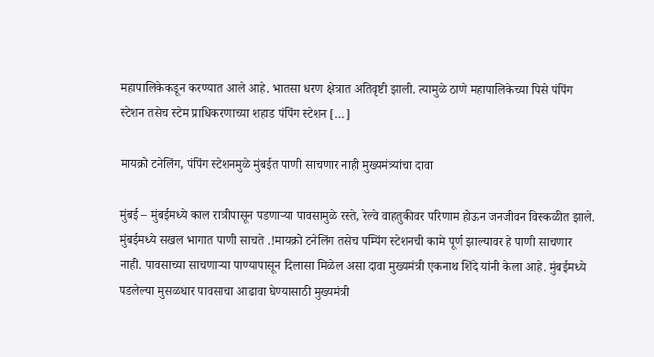महापालिकेकडून करण्यात आले आहे. भातसा धरण क्षेत्रात अतिवृष्टी झाली. त्यामुळे ठाणे महापालिकेच्या पिसे पंपिंग स्टेशन तसेच स्टेम प्राधिकरणाच्या शहाड पंपिंग स्टेशन […]

मायक्रो टनेलिंग, पंपिंग स्टेशनमुळे मुंबईत पाणी साचणार नाही मुख्यमंत्र्यांचा दावा

मुंबई – मुंबईमध्ये काल रात्रीपासून पडणाऱ्या पावसामुळे रस्ते, रेल्वे वाहतुकीवर परिणाम होऊन जनजीवन विस्कळीत झाले. मुंबईमध्ये सखल भागात पाणी साचते .!मायक्रो टनेलिंग तसेच पम्पिंग स्टेशनची कामे पूर्ण झाल्यावर हे पाणी साचणार नाही. पावसाच्या साचणाऱ्या पाण्यापासून दिलासा मिळेल असा दावा मुख्यमंत्री एकनाथ शिंदे यांनी केला आहे. मुंबईमध्ये पडलेल्या मुसळधार पावसाचा आढावा घेण्यासाठी मुख्यमंत्री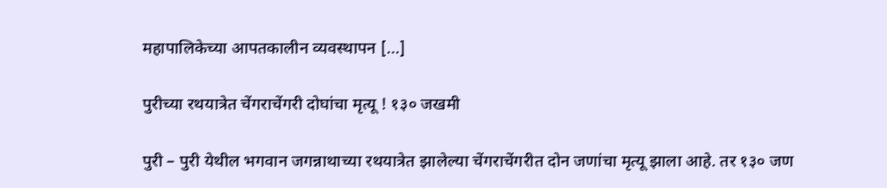महापालिकेच्या आपतकालीन व्यवस्थापन […]

पुरीच्या रथयात्रेत चेंगराचेंगरी दोघांचा मृत्यू ! १३० जखमी

पुरी – पुरी येथील भगवान जगन्नाथाच्या रथयात्रेत झालेल्या चेंगराचेंगरीत दोन जणांचा मृत्यू झाला आहे. तर १३० जण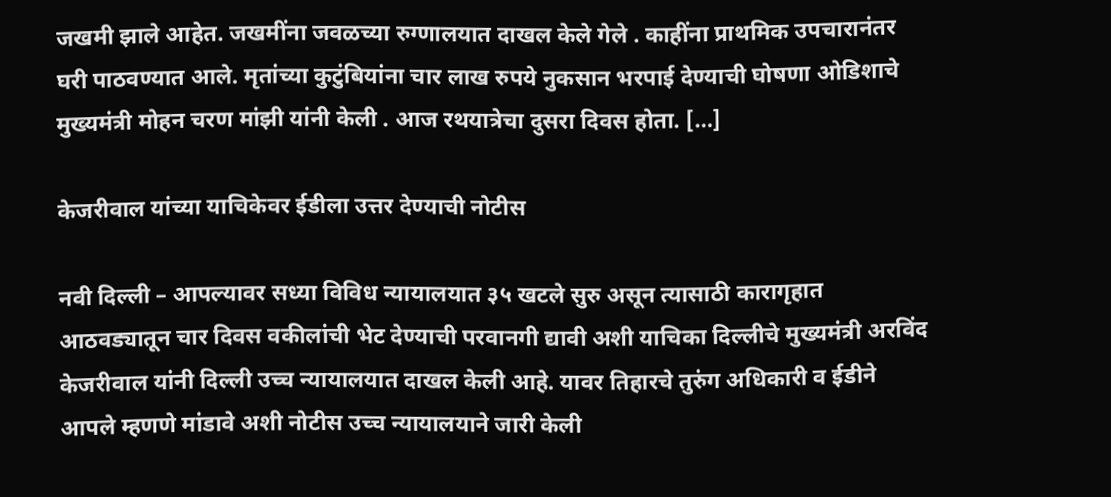जखमी झाले आहेत. जखमींना जवळच्या रुग्णालयात दाखल केले गेले . काहींना प्राथमिक उपचारानंतर घरी पाठवण्यात आले. मृतांच्या कुटुंबियांना चार लाख रुपये नुकसान भरपाई देण्याची घोषणा ओडिशाचे मुख्यमंत्री मोहन चरण मांझी यांनी केली . आज रथयात्रेचा दुसरा दिवस होता. […]

केजरीवाल यांच्या याचिकेवर ईडीला उत्तर देण्याची नोटीस

नवी दिल्ली – आपल्यावर सध्या विविध न्यायालयात ३५ खटले सुरु असून त्यासाठी कारागृहात आठवड्यातून चार दिवस वकीलांची भेट देण्याची परवानगी द्यावी अशी याचिका दिल्लीचे मुख्यमंत्री अरविंद केजरीवाल यांनी दिल्ली उच्च न्यायालयात दाखल केली आहे. यावर तिहारचे तुरुंग अधिकारी व ईडीने आपले म्हणणे मांडावे अशी नोटीस उच्च न्यायालयाने जारी केली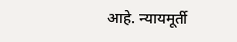आहे. न्यायमूर्ती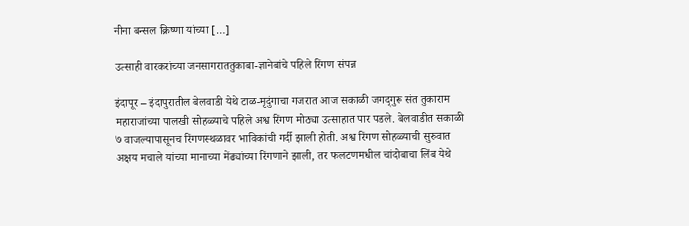नीना बन्सल क्रिष्णा यांच्या […]

उत्साही वारकरांच्या जनसागराततुकाबा-ज्ञानेबांचे पहिले रिंगण संपन्न

इंदापूर – इंदापुरातील बेलवाडी येथे टाळ-मृदुंगाचा गजरात आज सकाळी जगद्‌गुरू संत तुकाराम महाराजांच्या पालखी सोहळ्याचे पहिले अश्व रिंगण मोठ्या उत्साहात पार पडले. बेलवाडीत सकाळी ७ वाजल्यापासूनच रिंगणस्थळावर भाविकांची गर्दी झाली होती. अश्व रिंगण सोहळ्याची सुरुवात अक्षय मचाले यांच्या मानाच्या मेंढ्यांच्या रिंगणाने झाली, तर फलटणमधील चांदोबाचा लिंब येथे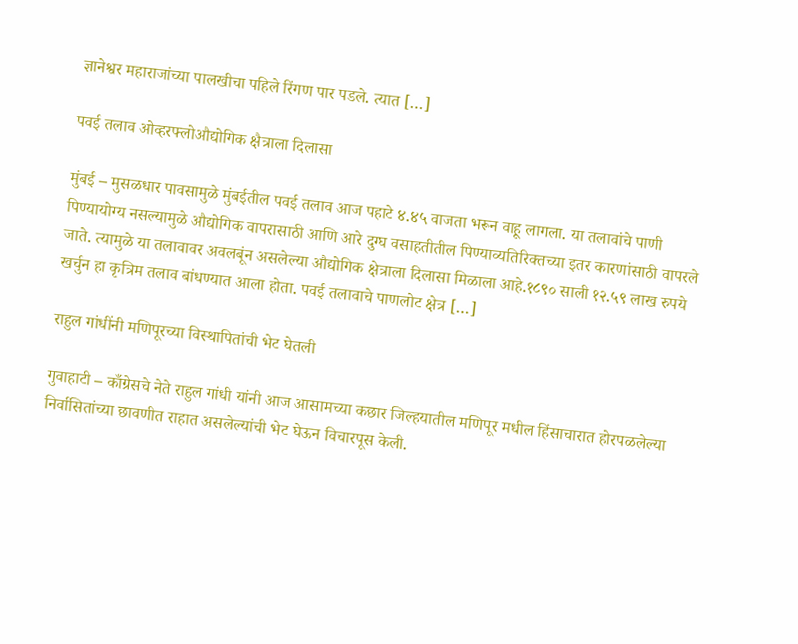ज्ञानेश्वर महाराजांच्या पालखीचा पहिले रिंगण पार पडले. त्यात […]

पवई तलाव ओव्हरफ्लोऔद्योगिक क्षैत्राला दिलासा

मुंबई – मुसळधार पावसामुळे मुंबईतील पवई तलाव आज पहाटे ४.४५ वाजता भरून वाहू लागला. या तलावांचे पाणी पिण्यायोग्य नसल्यामुळे औद्योगिक वापरासाठी आणि आरे दुग्घ वसाहतीतील पिण्याव्यतिरिक्तच्या इतर कारणांसाठी वापरले जाते. त्यामुळे या तलावावर अवलबूंन असलेल्या औद्योगिक क्षेत्राला दिलासा मिळाला आहे.१८९० साली १२.५९ लाख रुपये खर्चुन हा कृत्रिम तलाव बांधण्यात आला होता. पवई तलावाचे पाणलोट क्षेत्र […]

राहुल गांधींनी मणिपूरच्या विस्थापितांची भेट घेतली

गुवाहाटी – काँग्रेसचे नेते राहुल गांधी यांनी आज आसामच्या कछार जिल्हयातील मणिपूर मधील हिंसाचारात होरपळलेल्या निर्वासितांच्या छावणीत राहात असलेल्यांची भेट घेऊन विचारपूस केली.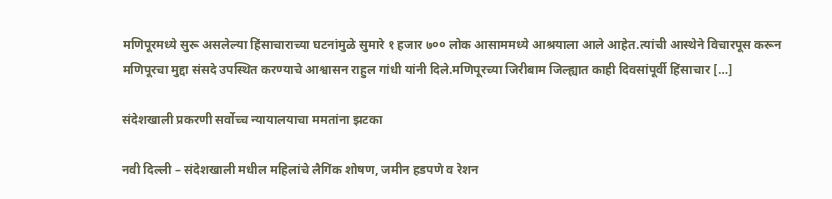मणिपूरमध्ये सुरू असलेल्या हिंसाचाराच्या घटनांमुळे सुमारे १ हजार ७०० लोक आसाममध्ये आश्रयाला आले आहेत.त्यांची आस्थेने विचारपूस करून मणिपूरचा मुद्दा संसदे उपस्थित करण्याचे आश्वासन राहुल गांधी यांनी दिले.मणिपूरच्या जिरीबाम जिल्ह्यात काही दिवसांपूर्वी हिंसाचार […]

संदेशखाली प्रकरणी सर्वोच्च न्यायालयाचा ममतांना झटका

नवी दिल्ली – संदेशखाली मधील महिलांचे लैगिंक शोषण, जमीन हडपणे व रेशन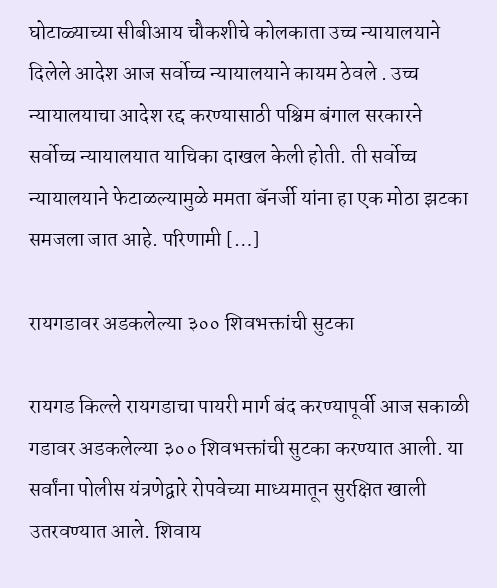घोटाळ्याच्या सीबीआय चौकशीचे कोलकाता उच्च न्यायालयाने दिलेले आदेश आज सर्वोच्च न्यायालयाने कायम ठेवले . उच्च न्यायालयाचा आदेश रद्द करण्यासाठी पश्चिम बंगाल सरकारने सर्वोच्च न्यायालयात याचिका दाखल केली होती. ती सर्वोच्च न्यायालयाने फेटाळल्यामुळे ममता बॅनर्जी यांना हा एक मोठा झटका समजला जात आहे. परिणामी […]

रायगडावर अडकलेल्या ३०० शिवभक्तांची सुटका

रायगड किल्ले रायगडाचा पायरी मार्ग बंद करण्यापूर्वी आज सकाळी गडावर अडकलेल्या ३०० शिवभक्तांची सुटका करण्यात आली. या सर्वांना पोलीस यंत्रणेद्वारे रोपवेच्या माध्यमातून सुरक्षित खाली उतरवण्यात आले. शिवाय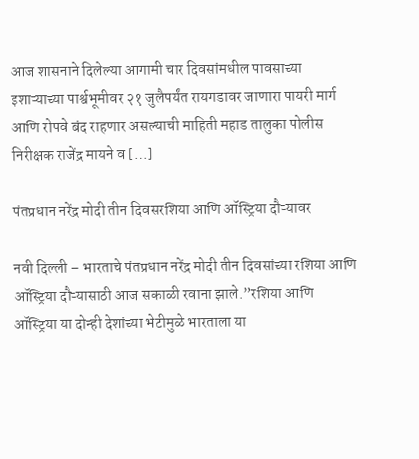आज शासनाने दिलेल्या आगामी चार दिवसांमधील पावसाच्या इशाऱ्याच्या पार्श्वभूमीवर २१ जुलैपर्यंत रायगडावर जाणारा पायरी मार्ग आणि रोपवे बंद राहणार असल्याची माहिती महाड तालुका पोलीस निरीक्षक राजेंद्र मायने व […]

पंतप्रधान नरेंद्र मोदी तीन दिवसरशिया आणि ऑस्ट्रिया दौऱ्यावर

नवी दिल्ली – भारताचे पंतप्रधान नरेंद्र मोदी तीन दिवसांच्या रशिया आणि ऑस्ट्रिया दौऱ्यासाठी आज सकाळी रवाना झाले.”रशिया आणि ऑस्ट्रिया या दोन्ही देशांच्या भेटीमुळे भारताला या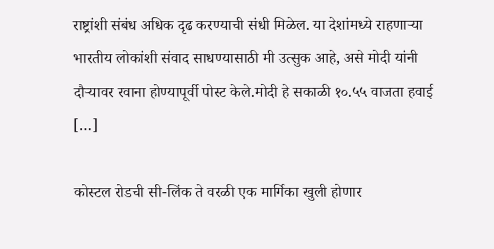राष्ट्रांशी संबंध अधिक दृढ करण्याची संधी मिळेल. या देशांमध्ये राहणाऱ्या भारतीय लोकांशी संवाद साधण्यासाठी मी उत्सुक आहे, असे मोदी यांनी दौऱ्यावर रवाना होण्यापूर्वी पोस्ट केले.मोदी हे सकाळी १०.५५ वाजता हवाई […]

कोस्टल रोडची सी-लिंक ते वरळी एक मार्गिका खुली होणार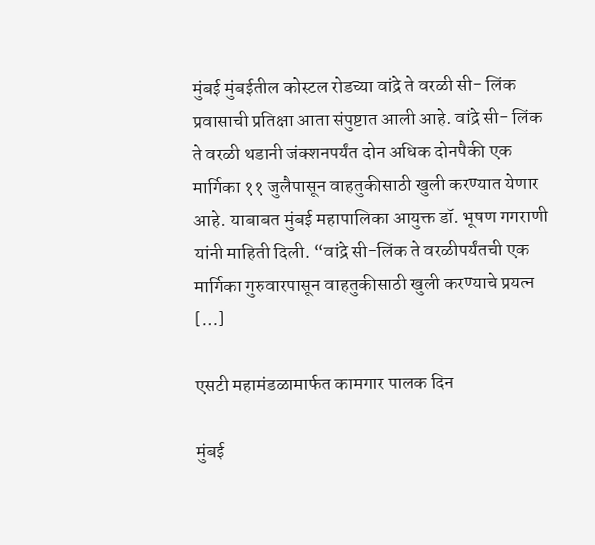मुंबई मुंबईतील कोस्टल रोडच्या वांद्रे ते वरळी सी- लिंक प्रवासाची प्रतिक्षा आता संपुष्टात आली आहे. वांद्रे सी- लिंक ते वरळी थडानी जंक्शनपर्यंत दोन अधिक दोनपैकी एक मार्गिका ११ जुलैपासून वाहतुकीसाठी खुली करण्यात येणार आहे. याबाबत मुंबई महापालिका आयुक्त डॉ. भूषण गगराणी यांनी माहिती दिली. “वांद्रे सी-लिंक ते वरळीपर्यंतची एक मार्गिका गुरुवारपासून वाहतुकीसाठी खुली करण्याचे प्रयत्न […]

एसटी महामंडळामार्फत कामगार पालक दिन

मुंबई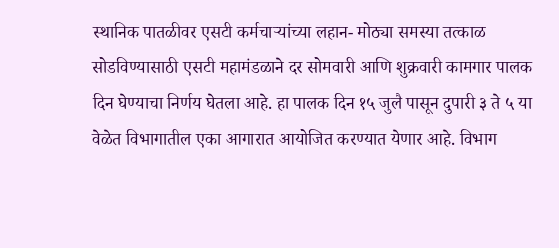स्थानिक पातळीवर एसटी कर्मचाऱ्यांच्या लहान- मोठ्या समस्या तत्काळ सोडविण्यासाठी एसटी महामंडळाने दर सोमवारी आणि शुक्रवारी कामगार पालक दिन घेण्याचा निर्णय घेतला आहे. हा पालक दिन १५ जुलै पासून दुपारी ३ ते ५ या वेळेत विभागातील एका आगारात आयोजित करण्यात येणार आहे. विभाग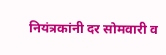नियंत्रकांनी दर सोमवारी व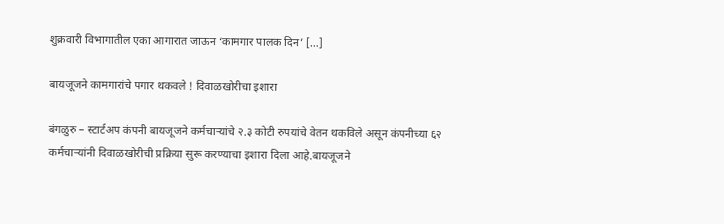शुक्रवारी विभागातील एका आगारात जाऊन ‘कामगार पालक दिन’ […]

बायजूजने कामगारांचे पगार थकवले ! दिवाळखोरीचा इशारा

बंगळुरु – स्टार्टअप कंपनी बायजूजने कर्मचाऱ्यांचे २.३ कोटी रुपयांचे वेतन थकविले असून कंपनीच्या ६२ कर्मचाऱ्यांनी दिवाळखोरीची प्रक्रिया सुरू करण्याचा इशारा दिला आहे.बायजूजने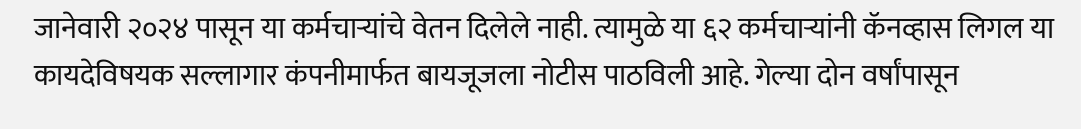जानेवारी २०२४ पासून या कर्मचाऱ्यांचे वेतन दिलेले नाही. त्यामुळे या ६२ कर्मचाऱ्यांनी कॅनव्हास लिगल या कायदेविषयक सल्लागार कंपनीमार्फत बायजूजला नोटीस पाठविली आहे. गेल्या दोन वर्षांपासून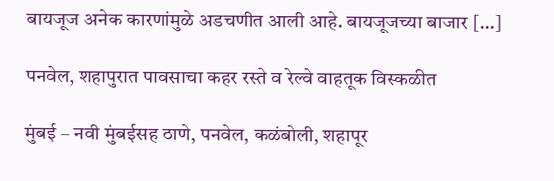बायजूज अनेक कारणांमुळे अडचणीत आली आहे. बायजूजच्या बाजार […]

पनवेल, शहापुरात पावसाचा कहर रस्ते व रेल्वे वाहतूक विस्कळीत

मुंबई – नवी मुंबईसह ठाणे, पनवेल, कळंबोली, शहापूर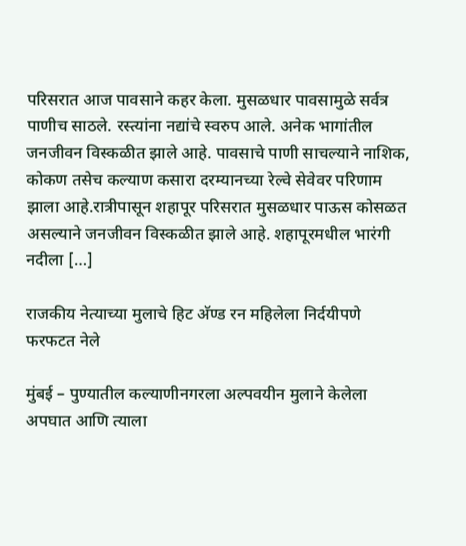परिसरात आज पावसाने कहर केला. मुसळधार पावसामुळे सर्वत्र पाणीच साठले. रस्त्यांना नद्यांचे स्वरुप आले. अनेक भागांतील जनजीवन विस्कळीत झाले आहे. पावसाचे पाणी साचल्याने नाशिक, कोकण तसेच कल्याण कसारा दरम्यानच्या रेल्वे सेवेवर परिणाम झाला आहे.रात्रीपासून शहापूर परिसरात मुसळधार पाऊस कोसळत असल्याने जनजीवन विस्कळीत झाले आहे. शहापूरमधील भारंगी नदीला […]

राजकीय नेत्याच्या मुलाचे हिट अ‍ॅण्ड रन महिलेला निर्दयीपणे फरफटत नेले

मुंबई – पुण्यातील कल्याणीनगरला अल्पवयीन मुलाने केलेला अपघात आणि त्याला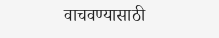वाचवण्यासाठी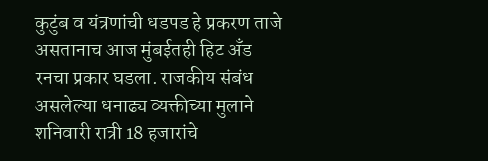कुटुंब व यंत्रणांची धडपड हे प्रकरण ताजे असतानाच आज मुंबईतही हिट अँड रनचा प्रकार घडला. राजकीय संबंध असलेल्या धनाढ्य व्यक्तीच्या मुलाने शनिवारी रात्री 18 हजारांचे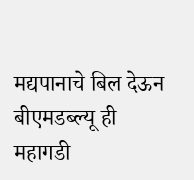मद्यपानाचे बिल देऊन बीएमडब्ल्यू ही महागडी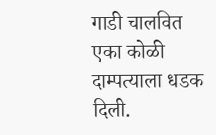गाडी चालवित एका कोळी दाम्पत्याला धडक दिली.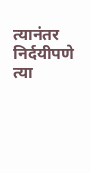त्यानंतर निर्दयीपणे त्या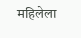महिलेला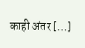काही अंतर […]